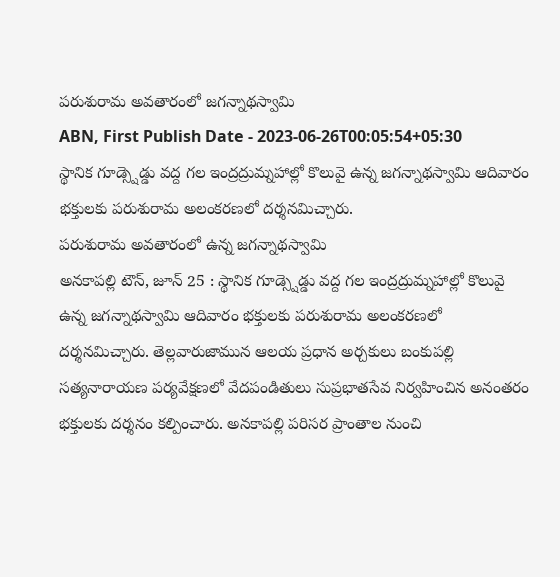పరుశురామ అవతారంలో జగన్నాథస్వామి
ABN, First Publish Date - 2023-06-26T00:05:54+05:30
స్థానిక గూడ్స్షెడ్డు వద్ద గల ఇంద్రద్రుమ్నహాల్లో కొలువై ఉన్న జగన్నాథస్వామి ఆదివారం భక్తులకు పరుశురామ అలంకరణలో దర్శనమిచ్చారు.
పరుశురామ అవతారంలో ఉన్న జగన్నాథస్వామి
అనకాపల్లి టౌన్, జూన్ 25 : స్థానిక గూడ్స్షెడ్డు వద్ద గల ఇంద్రద్రుమ్నహాల్లో కొలువై ఉన్న జగన్నాథస్వామి ఆదివారం భక్తులకు పరుశురామ అలంకరణలో దర్శనమిచ్చారు. తెల్లవారుజామున ఆలయ ప్రధాన అర్చకులు బంకుపల్లి సత్యనారాయణ పర్యవేక్షణలో వేదపండితులు సుప్రభాతసేవ నిర్వహించిన అనంతరం భక్తులకు దర్శనం కల్పించారు. అనకాపల్లి పరిసర ప్రాంతాల నుంచి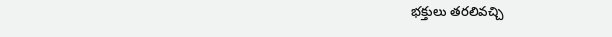భక్తులు తరలివచ్చి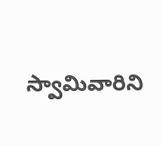స్వామివారిని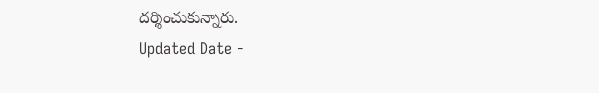దర్శించుకున్నారు.
Updated Date -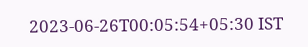2023-06-26T00:05:54+05:30 IST